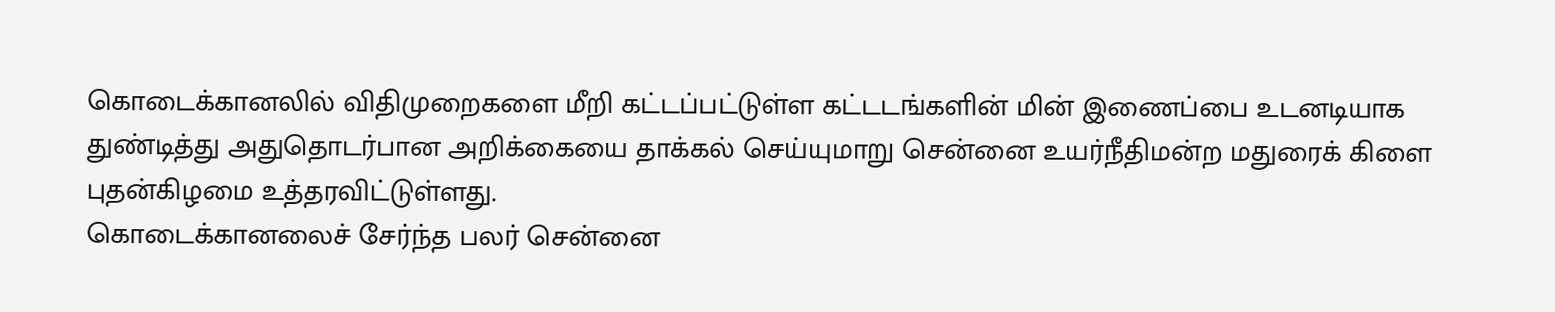கொடைக்கானலில் விதிமுறைகளை மீறி கட்டப்பட்டுள்ள கட்டடங்களின் மின் இணைப்பை உடனடியாக துண்டித்து அதுதொடர்பான அறிக்கையை தாக்கல் செய்யுமாறு சென்னை உயர்நீதிமன்ற மதுரைக் கிளை புதன்கிழமை உத்தரவிட்டுள்ளது.
கொடைக்கானலைச் சேர்ந்த பலர் சென்னை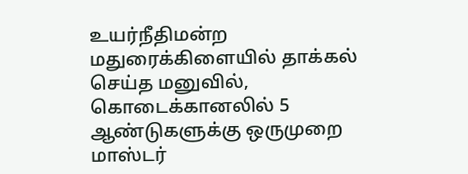உயர்நீதிமன்ற மதுரைக்கிளையில் தாக்கல் செய்த மனுவில், கொடைக்கானலில் 5 ஆண்டுகளுக்கு ஒருமுறை மாஸ்டர்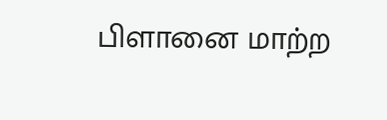பிளானை மாற்ற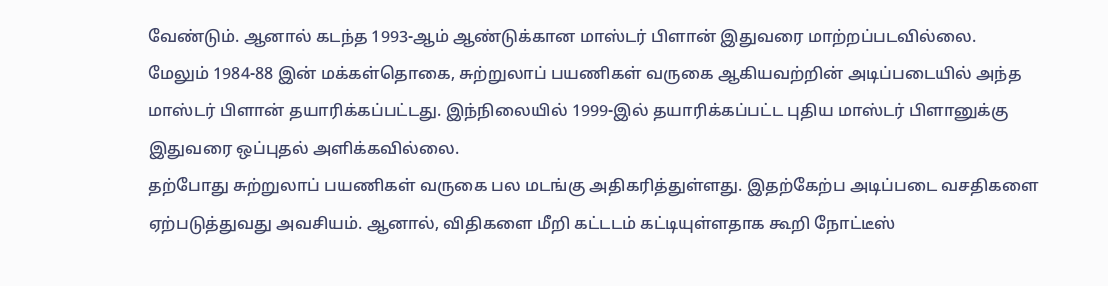வேண்டும். ஆனால் கடந்த 1993-ஆம் ஆண்டுக்கான மாஸ்டர் பிளான் இதுவரை மாற்றப்படவில்லை. மேலும் 1984-88 இன் மக்கள்தொகை, சுற்றுலாப் பயணிகள் வருகை ஆகியவற்றின் அடிப்படையில் அந்த மாஸ்டர் பிளான் தயாரிக்கப்பட்டது. இந்நிலையில் 1999-இல் தயாரிக்கப்பட்ட புதிய மாஸ்டர் பிளானுக்கு இதுவரை ஒப்புதல் அளிக்கவில்லை.
தற்போது சுற்றுலாப் பயணிகள் வருகை பல மடங்கு அதிகரித்துள்ளது. இதற்கேற்ப அடிப்படை வசதிகளை ஏற்படுத்துவது அவசியம். ஆனால், விதிகளை மீறி கட்டடம் கட்டியுள்ளதாக கூறி நோட்டீஸ்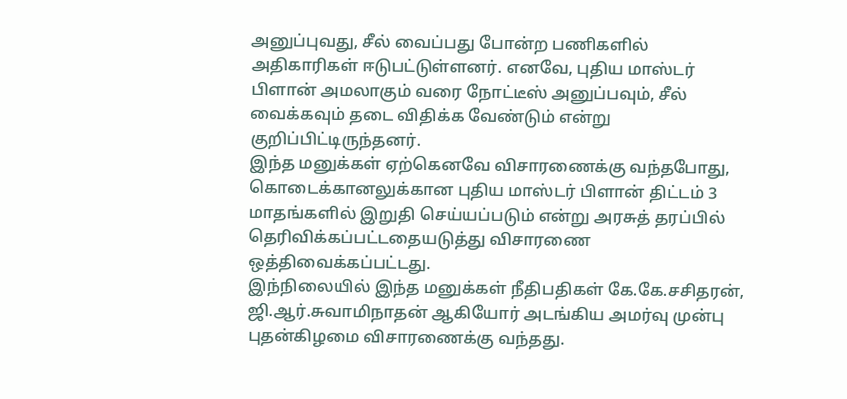அனுப்புவது, சீல் வைப்பது போன்ற பணிகளில் அதிகாரிகள் ஈடுபட்டுள்ளனர். எனவே, புதிய மாஸ்டர் பிளான் அமலாகும் வரை நோட்டீஸ் அனுப்பவும், சீல் வைக்கவும் தடை விதிக்க வேண்டும் என்று குறிப்பிட்டிருந்தனர்.
இந்த மனுக்கள் ஏற்கெனவே விசாரணைக்கு வந்தபோது, கொடைக்கானலுக்கான புதிய மாஸ்டர் பிளான் திட்டம் 3 மாதங்களில் இறுதி செய்யப்படும் என்று அரசுத் தரப்பில் தெரிவிக்கப்பட்டதையடுத்து விசாரணை ஒத்திவைக்கப்பட்டது.
இந்நிலையில் இந்த மனுக்கள் நீதிபதிகள் கே.கே.சசிதரன், ஜி.ஆர்.சுவாமிநாதன் ஆகியோர் அடங்கிய அமர்வு முன்பு புதன்கிழமை விசாரணைக்கு வந்தது.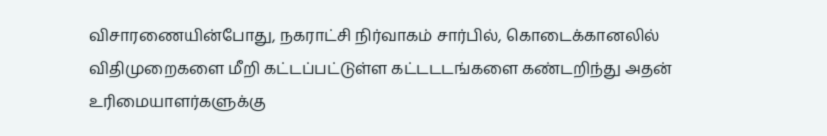விசாரணையின்போது, நகராட்சி நிர்வாகம் சார்பில், கொடைக்கானலில் விதிமுறைகளை மீறி கட்டப்பட்டுள்ள கட்டடடங்களை கண்டறிந்து அதன் உரிமையாளர்களுக்கு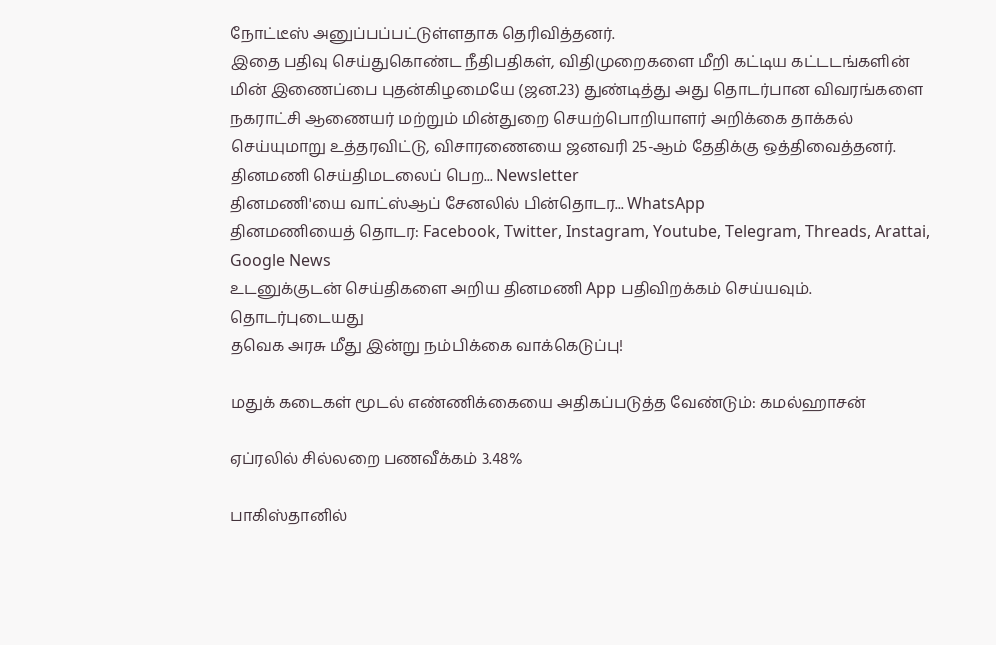நோட்டீஸ் அனுப்பப்பட்டுள்ளதாக தெரிவித்தனர்.
இதை பதிவு செய்துகொண்ட நீதிபதிகள், விதிமுறைகளை மீறி கட்டிய கட்டடங்களின் மின் இணைப்பை புதன்கிழமையே (ஜன.23) துண்டித்து அது தொடர்பான விவரங்களை நகராட்சி ஆணையர் மற்றும் மின்துறை செயற்பொறியாளர் அறிக்கை தாக்கல் செய்யுமாறு உத்தரவிட்டு, விசாரணையை ஜனவரி 25-ஆம் தேதிக்கு ஒத்திவைத்தனர்.
தினமணி செய்திமடலைப் பெற... Newsletter
தினமணி'யை வாட்ஸ்ஆப் சேனலில் பின்தொடர... WhatsApp
தினமணியைத் தொடர: Facebook, Twitter, Instagram, Youtube, Telegram, Threads, Arattai, Google News
உடனுக்குடன் செய்திகளை அறிய தினமணி App பதிவிறக்கம் செய்யவும்.
தொடர்புடையது
தவெக அரசு மீது இன்று நம்பிக்கை வாக்கெடுப்பு!

மதுக் கடைகள் மூடல் எண்ணிக்கையை அதிகப்படுத்த வேண்டும்: கமல்ஹாசன்

ஏப்ரலில் சில்லறை பணவீக்கம் 3.48%

பாகிஸ்தானில்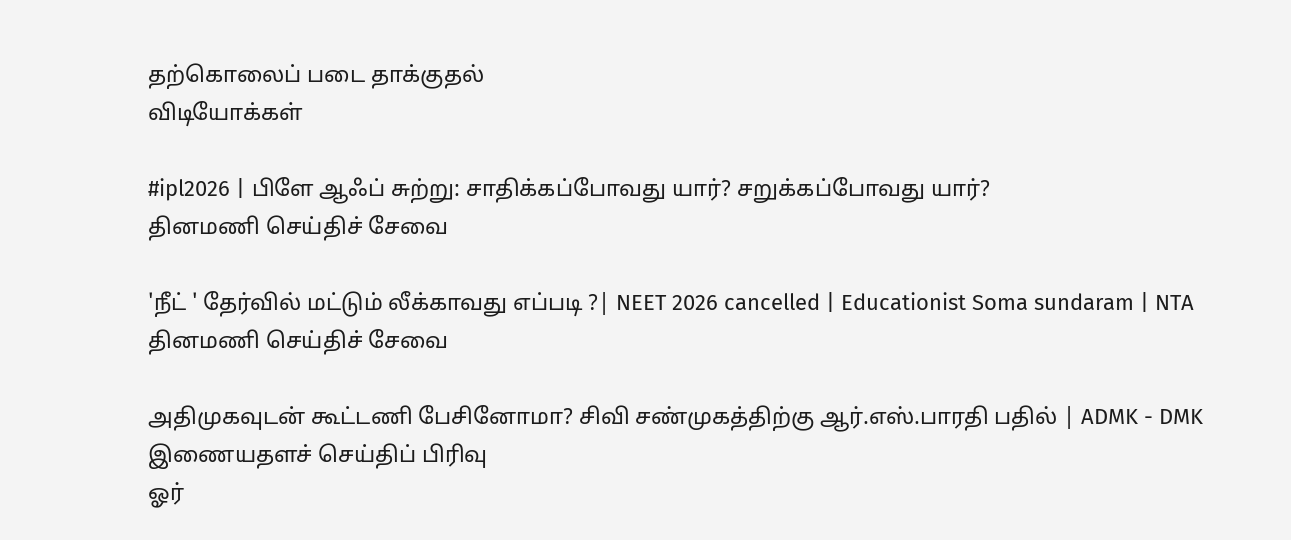தற்கொலைப் படை தாக்குதல்
விடியோக்கள்

#ipl2026 | பிளே ஆஃப் சுற்று: சாதிக்கப்போவது யார்? சறுக்கப்போவது யார்?
தினமணி செய்திச் சேவை

'நீட் ' தேர்வில் மட்டும் லீக்காவது எப்படி ?| NEET 2026 cancelled | Educationist Soma sundaram | NTA
தினமணி செய்திச் சேவை

அதிமுகவுடன் கூட்டணி பேசினோமா? சிவி சண்முகத்திற்கு ஆர்.எஸ்.பாரதி பதில் | ADMK - DMK
இணையதளச் செய்திப் பிரிவு
ஓர்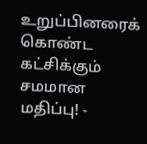உறுப்பினரைக் கொண்ட கட்சிக்கும் சமமான மதிப்பு! -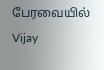பேரவையில் Vijay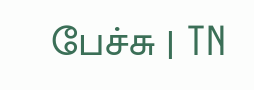பேச்சு | TN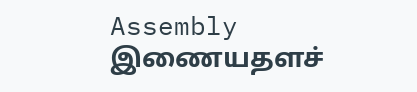Assembly
இணையதளச்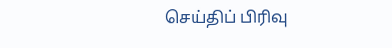செய்திப் பிரிவு